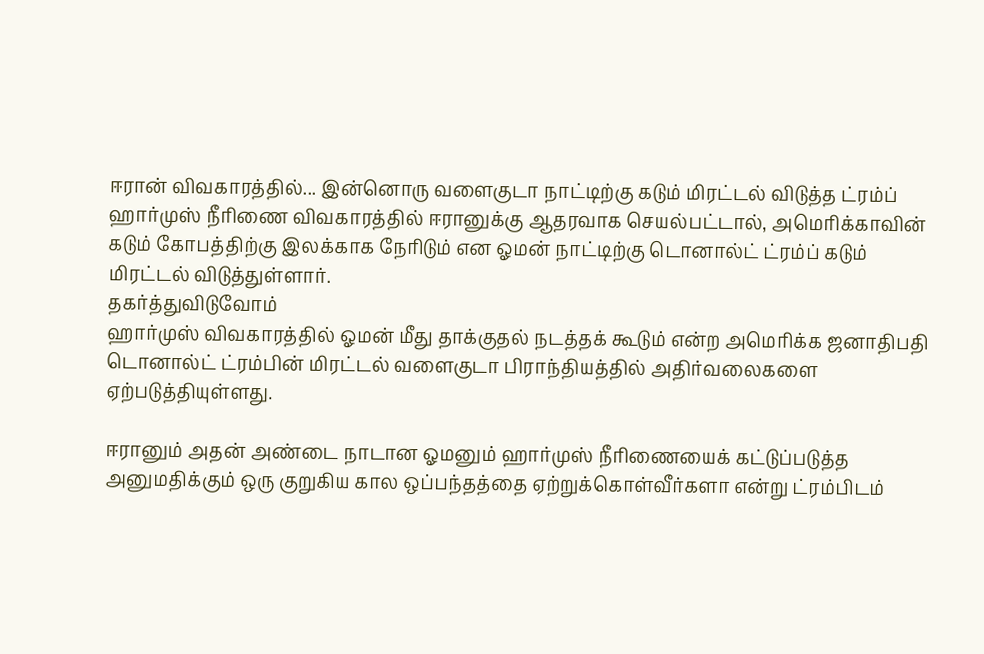ஈரான் விவகாரத்தில்... இன்னொரு வளைகுடா நாட்டிற்கு கடும் மிரட்டல் விடுத்த ட்ரம்ப்
ஹார்முஸ் நீரிணை விவகாரத்தில் ஈரானுக்கு ஆதரவாக செயல்பட்டால், அமெரிக்காவின் கடும் கோபத்திற்கு இலக்காக நேரிடும் என ஓமன் நாட்டிற்கு டொனால்ட் ட்ரம்ப் கடும் மிரட்டல் விடுத்துள்ளார்.
தகர்த்துவிடுவோம்
ஹார்முஸ் விவகாரத்தில் ஓமன் மீது தாக்குதல் நடத்தக் கூடும் என்ற அமெரிக்க ஜனாதிபதி டொனால்ட் ட்ரம்பின் மிரட்டல் வளைகுடா பிராந்தியத்தில் அதிர்வலைகளை ஏற்படுத்தியுள்ளது.

ஈரானும் அதன் அண்டை நாடான ஓமனும் ஹார்முஸ் நீரிணையைக் கட்டுப்படுத்த அனுமதிக்கும் ஒரு குறுகிய கால ஒப்பந்தத்தை ஏற்றுக்கொள்வீர்களா என்று ட்ரம்பிடம்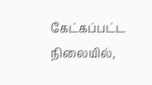கேட்கப்பட்ட நிலையில்,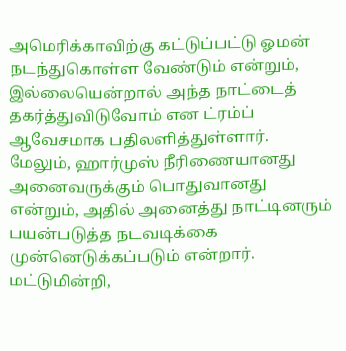அமெரிக்காவிற்கு கட்டுப்பட்டு ஓமன் நடந்துகொள்ள வேண்டும் என்றும், இல்லையென்றால் அந்த நாட்டைத் தகர்த்துவிடுவோம் என ட்ரம்ப் ஆவேசமாக பதிலளித்துள்ளார்.
மேலும், ஹார்முஸ் நீரிணையானது அனைவருக்கும் பொதுவானது என்றும், அதில் அனைத்து நாட்டினரும் பயன்படுத்த நடவடிக்கை முன்னெடுக்கப்படும் என்றார்.
மட்டுமின்றி,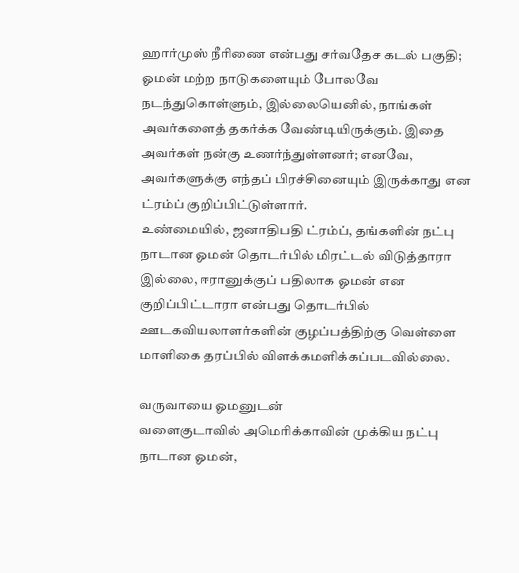ஹார்முஸ் நீரிணை என்பது சர்வதேச கடல் பகுதி; ஓமன் மற்ற நாடுகளையும் போலவே நடந்துகொள்ளும், இல்லையெனில், நாங்கள் அவர்களைத் தகர்க்க வேண்டியிருக்கும். இதை அவர்கள் நன்கு உணர்ந்துள்ளனர்; எனவே, அவர்களுக்கு எந்தப் பிரச்சினையும் இருக்காது என ட்ரம்ப் குறிப்பிட்டுள்ளார்.
உண்மையில், ஜனாதிபதி ட்ரம்ப், தங்களின் நட்பு நாடான ஓமன் தொடர்பில் மிரட்டல் விடுத்தாரா இல்லை, ஈரானுக்குப் பதிலாக ஓமன் என குறிப்பிட்டாரா என்பது தொடர்பில் ஊடகவியலாளர்களின் குழப்பத்திற்கு வெள்ளை மாளிகை தரப்பில் விளக்கமளிக்கப்படவில்லை.

வருவாயை ஓமனுடன்
வளைகுடாவில் அமெரிக்காவின் முக்கிய நட்பு நாடான ஓமன்,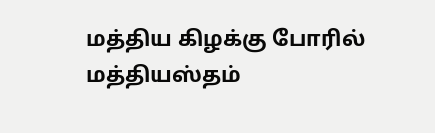மத்திய கிழக்கு போரில் மத்தியஸ்தம்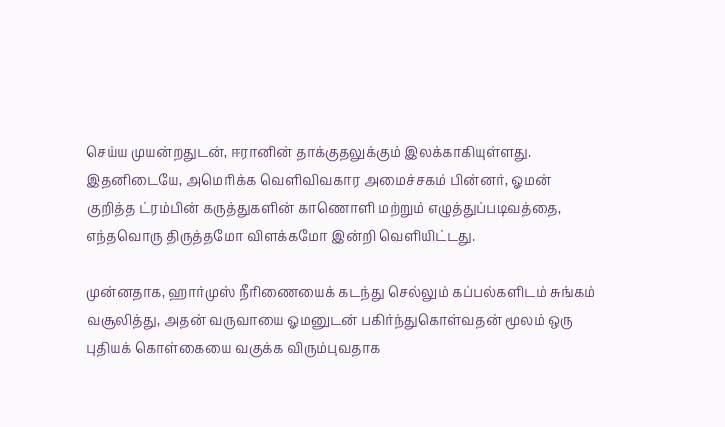செய்ய முயன்றதுடன், ஈரானின் தாக்குதலுக்கும் இலக்காகியுள்ளது.
இதனிடையே, அமெரிக்க வெளிவிவகார அமைச்சகம் பின்னர், ஓமன் குறித்த ட்ரம்பின் கருத்துகளின் காணொளி மற்றும் எழுத்துப்படிவத்தை, எந்தவொரு திருத்தமோ விளக்கமோ இன்றி வெளியிட்டது.

முன்னதாக, ஹார்முஸ் நீரிணையைக் கடந்து செல்லும் கப்பல்களிடம் சுங்கம் வசூலித்து, அதன் வருவாயை ஓமனுடன் பகிர்ந்துகொள்வதன் மூலம் ஒரு புதியக் கொள்கையை வகுக்க விரும்புவதாக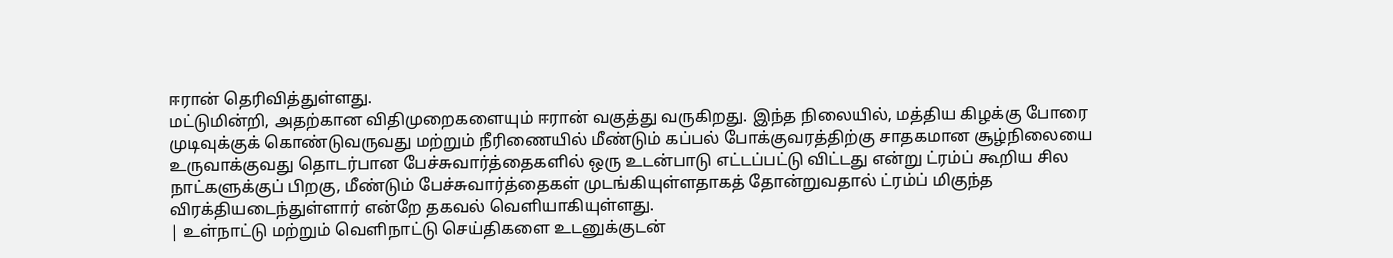ஈரான் தெரிவித்துள்ளது.
மட்டுமின்றி, அதற்கான விதிமுறைகளையும் ஈரான் வகுத்து வருகிறது. இந்த நிலையில், மத்திய கிழக்கு போரை முடிவுக்குக் கொண்டுவருவது மற்றும் நீரிணையில் மீண்டும் கப்பல் போக்குவரத்திற்கு சாதகமான சூழ்நிலையை உருவாக்குவது தொடர்பான பேச்சுவார்த்தைகளில் ஒரு உடன்பாடு எட்டப்பட்டு விட்டது என்று ட்ரம்ப் கூறிய சில நாட்களுக்குப் பிறகு, மீண்டும் பேச்சுவார்த்தைகள் முடங்கியுள்ளதாகத் தோன்றுவதால் ட்ரம்ப் மிகுந்த விரக்தியடைந்துள்ளார் என்றே தகவல் வெளியாகியுள்ளது.
| உள்நாட்டு மற்றும் வெளிநாட்டு செய்திகளை உடனுக்குடன்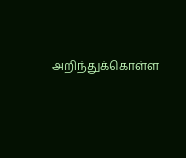அறிந்துக்கொள்ள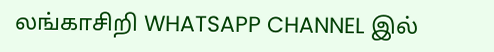லங்காசிறி WHATSAPP CHANNEL இல்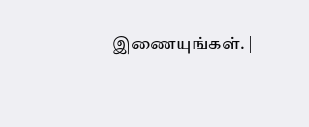இணையுங்கள். |